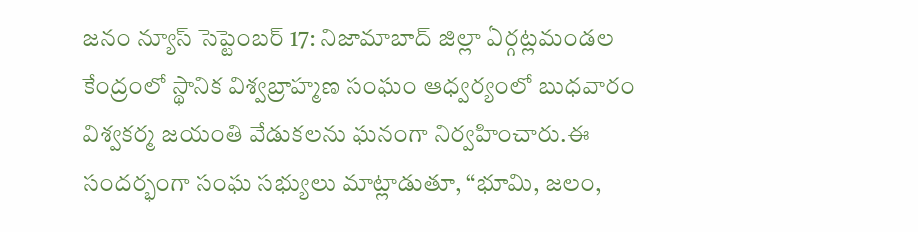జనం న్యూస్ సెప్టెంబర్ 17: నిజామాబాద్ జిల్లా ఏర్గట్లమండల కేంద్రంలో స్థానిక విశ్వబ్రాహ్మణ సంఘం ఆధ్వర్యంలో బుధవారం విశ్వకర్మ జయంతి వేడుకలను ఘనంగా నిర్వహించారు.ఈ సందర్భంగా సంఘ సభ్యులు మాట్లాడుతూ, “భూమి, జలం,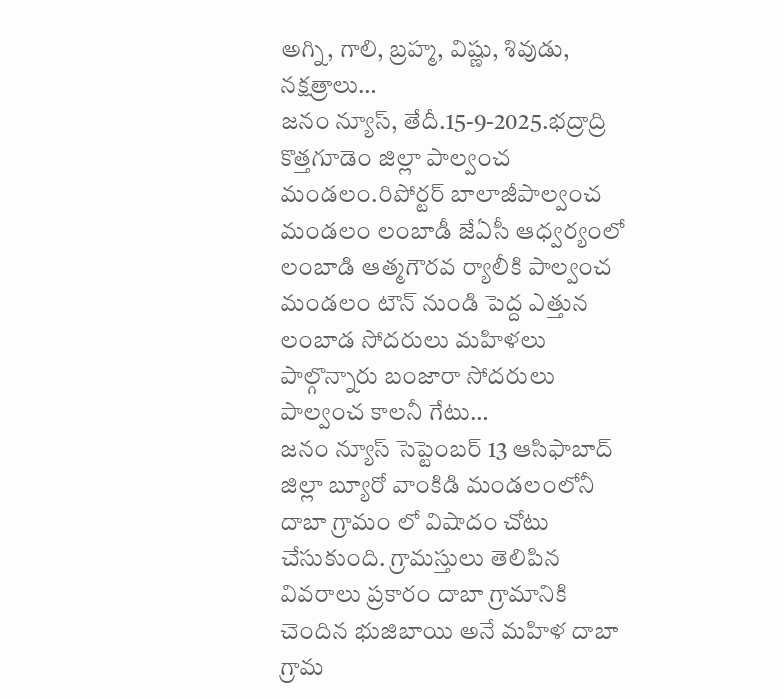అగ్ని, గాలి, బ్రహ్మ, విష్ణు, శివుడు, నక్షత్రాలు…
జనం న్యూస్, తేదీ.15-9-2025.భద్రాద్రి కొత్తగూడెం జిల్లా పాల్వంచ మండలం.రిపోర్టర్ బాలాజీపాల్వంచ మండలం లంబాడీ జేఏసీ ఆధ్వర్యంలో లంబాడి ఆత్మగౌరవ ర్యాలీకి పాల్వంచ మండలం టౌన్ నుండి పెద్ద ఎత్తున లంబాడ సోదరులు మహిళలు పాల్గొన్నారు బంజారా సోదరులు పాల్వంచ కాలనీ గేటు…
జనం న్యూస్ సెప్టెంబర్ 13 ఆసిఫాబాద్ జిల్లా బ్యూరో వాంకిడి మండలంలోనీ దాబా గ్రామం లో విషాదం చోటు చేసుకుంది. గ్రామస్తులు తెలిపిన వివరాలు ప్రకారం దాబా గ్రామానికి చెందిన భుజిబాయి అనే మహిళ దాబా గ్రామ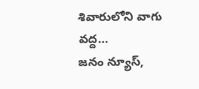శివారులోని వాగు వద్ద…
జనం న్యూస్,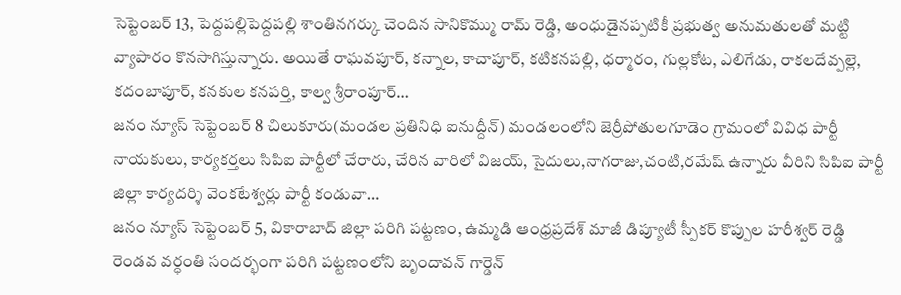సెప్టెంబర్ 13, పెద్దపల్లిపెద్దపల్లి శాంతినగర్కు చెందిన సానికొమ్ము రామ్ రెడ్డి, అంధుడైనప్పటికీ ప్రభుత్వ అనుమతులతో మట్టి వ్యాపారం కొనసాగిస్తున్నారు. అయితే రాఘవపూర్, కన్నాల, కాచాపూర్, కటికనపల్లి, ధర్మారం, గుల్లకోట, ఎలిగేడు, రాకలదేవ్పల్లె, కదంబాపూర్, కనకుల కనపర్తి, కాల్వ శ్రీరాంపూర్…
జనం న్యూస్ సెప్టెంబర్ 8 చిలుకూరు(మండల ప్రతినిధి ఐనుద్దీన్) మండలంలోని జెర్రీపోతులగూడెం గ్రామంలో వివిధ పార్టీ నాయకులు, కార్యకర్తలు సిపిఐ పార్టీలో చేరారు, చేరిన వారిలో విజయ్, సైదులు,నాగరాజు,చంటి,రమేష్ ఉన్నారు వీరిని సిపిఐ పార్టీ జిల్లా కార్యదర్శి వెంకటేశ్వర్లు పార్టీ కండువా…
జనం న్యూస్ సెప్టెంబర్ 5, వికారాబాద్ జిల్లా పరిగి పట్టణం, ఉమ్మడి ఆంధ్రప్రదేశ్ మాజీ డిప్యూటీ స్పీకర్ కొప్పుల హరీశ్వర్ రెడ్డి రెండవ వర్ధంతి సందర్భంగా పరిగి పట్టణంలోని బృందావన్ గార్డెన్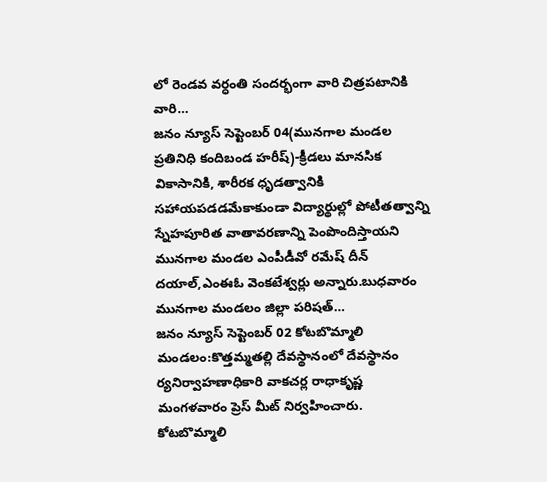లో రెండవ వర్ధంతి సందర్భంగా వారి చిత్రపటానికి వారి…
జనం న్యూస్ సెప్టెంబర్ 04(మునగాల మండల ప్రతినిధి కందిబండ హరీష్)-క్రీడలు మానసిక వికాసానికి, శారీరక ధృడత్వానికి సహాయపడడమేకాకుండా విద్యార్థుల్లో పోటీతత్వాన్ని స్నేహపూరిత వాతావరణాన్ని పెంపొందిస్తాయని మునగాల మండల ఎంపీడీవో రమేష్ దీన్ దయాల్,ఎంఈఓ వెంకటేశ్వర్లు అన్నారు.బుధవారం మునగాల మండలం జిల్లా పరిషత్…
జనం న్యూస్ సెప్టెంబర్ 02 కోటబొమ్మాలి మండలం:కొత్తమ్మతల్లి దేవస్థానంలో దేవస్థానం ర్యనిర్వాహణాధికారి వాకచర్ల రాధాకృష్ణ మంగళవారం ప్రెస్ మీట్ నిర్వహించారు. కోటబొమ్మాలి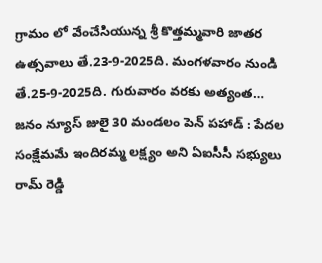గ్రామం లో వేంచేసియున్న శ్రీ కొత్తమ్మవారి జాతర ఉత్సవాలు తే.23-9-2025ది. మంగళవారం నుండి తే.25-9-2025ది. గురువారం వరకు అత్యంత…
జనం న్యూస్ జులై 30 మండలం పెన్ పహాడ్ : పేదల సంక్షేమమే ఇందిరమ్మ లక్ష్యం అని ఏఐసీసీ సభ్యులు రామ్ రెడ్డి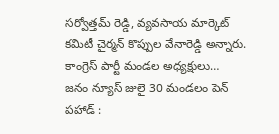సర్వోత్తమ్ రెడ్డి, వ్యవసాయ మార్కెట్ కమిటీ చైర్మన్ కొప్పుల వేనారెడ్డి అన్నారు. కాంగ్రెస్ పార్టీ మండల అధ్యక్షులు…
జనం న్యూస్ జులై 30 మండలం పెన్ పహాడ్ :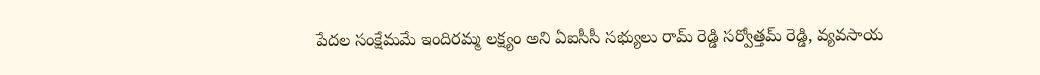పేదల సంక్షేమమే ఇందిరమ్మ లక్ష్యం అని ఏఐసీసీ సభ్యులు రామ్ రెడ్డి సర్వోత్తమ్ రెడ్డి, వ్యవసాయ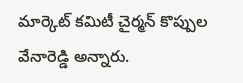మార్కెట్ కమిటీ చైర్మన్ కొప్పుల వేనారెడ్డి అన్నారు.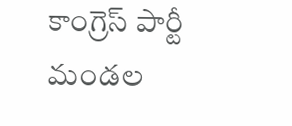కాంగ్రెస్ పార్టీ మండల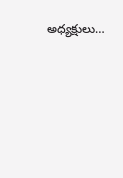అధ్యక్షులు…